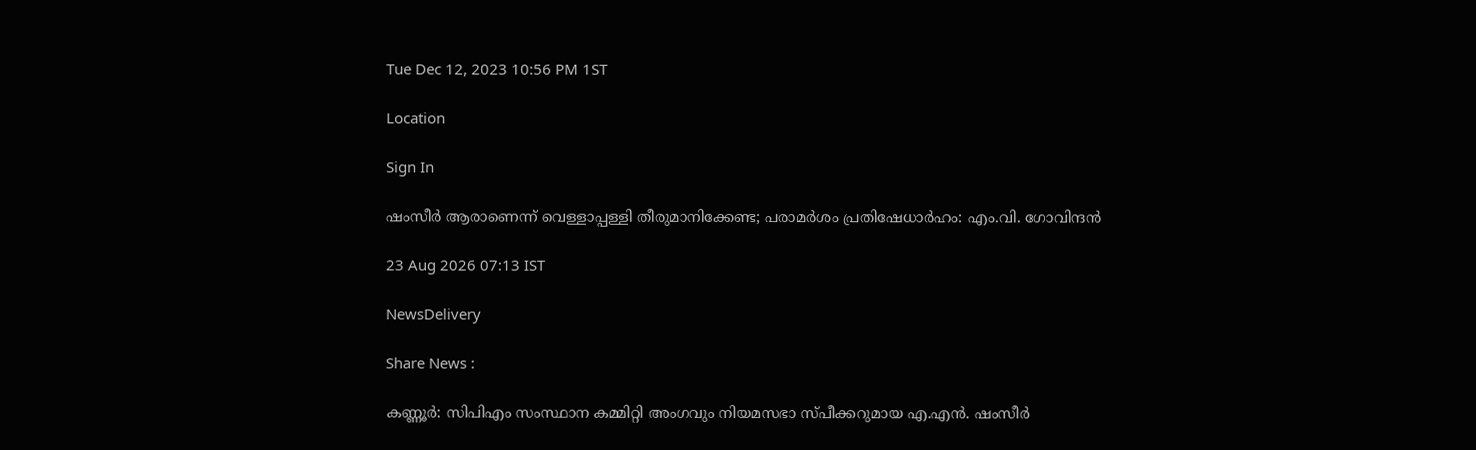Tue Dec 12, 2023 10:56 PM 1ST

Location

Sign In

ഷംസീർ ആരാണെന്ന് വെള്ളാപ്പള്ളി തീരുമാനിക്കേണ്ട; പരാമർശം പ്രതിഷേധാർഹം: എം.വി. ഗോവിന്ദൻ

23 Aug 2026 07:13 IST

NewsDelivery

Share News :

കണ്ണൂർ: സിപിഎം സംസ്ഥാന കമ്മിറ്റി അംഗവും നിയമസഭാ സ്പീക്കറുമായ എ.എൻ. ഷംസീർ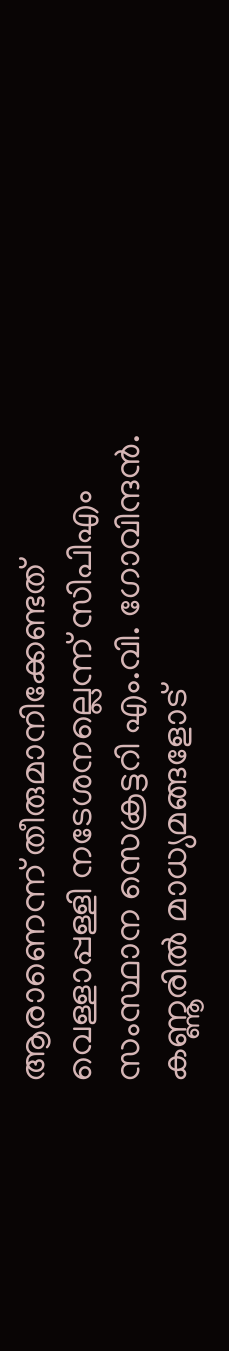ആരാണെന്ന് തീരുമാനിക്കേണ്ടത് വെള്ളാപ്പള്ളി നടേശനല്ലെന്ന് സിപിഎം സംസ്ഥാന സെക്രട്ടറി എം.വി. ഗോവിന്ദൻ. കണ്ണൂരിൽ മാധ്യമങ്ങളോട്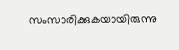സംസാരിക്കുകയായിരുന്നു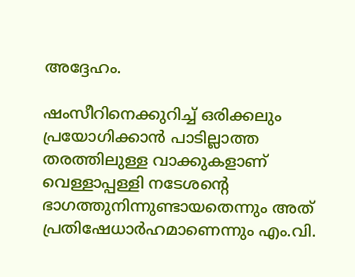അദ്ദേഹം.

ഷംസീറിനെക്കുറിച്ച് ഒരിക്കലും പ്രയോഗിക്കാൻ പാടില്ലാത്ത തരത്തിലുള്ള വാക്കുകളാണ് വെള്ളാപ്പള്ളി നടേശന്റെ ഭാഗത്തുനിന്നുണ്ടായതെന്നും അത് പ്രതിഷേധാർഹമാണെന്നും എം.വി.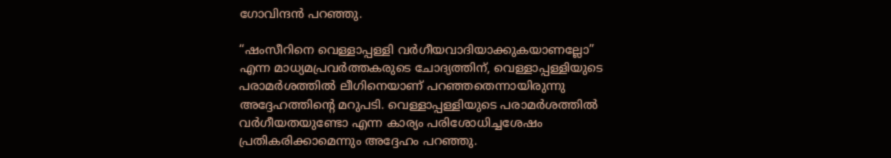ഗോവിന്ദൻ പറഞ്ഞു.

“ഷംസീറിനെ വെള്ളാപ്പള്ളി വർഗീയവാദിയാക്കുകയാണല്ലോ” എന്ന മാധ്യമപ്രവർത്തകരുടെ ചോദ്യത്തിന്, വെള്ളാപ്പള്ളിയുടെ പരാമർശത്തിൽ ലീഗിനെയാണ് പറഞ്ഞതെന്നായിരുന്നു അദ്ദേഹത്തിന്റെ മറുപടി. വെള്ളാപ്പള്ളിയുടെ പരാമർശത്തിൽ വർഗീയതയുണ്ടോ എന്ന കാര്യം പരിശോധിച്ചശേഷം പ്രതികരിക്കാമെന്നും അദ്ദേഹം പറഞ്ഞു.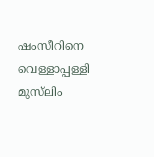ഷംസീറിനെ വെള്ളാപ്പള്ളി മുസ്‌ലിം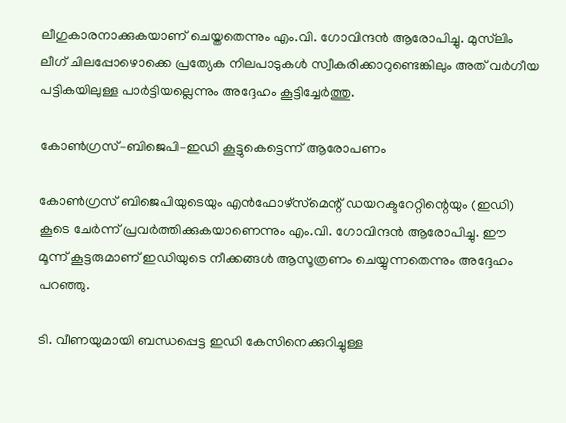ലീഗുകാരനാക്കുകയാണ് ചെയ്തതെന്നും എം.വി. ഗോവിന്ദൻ ആരോപിച്ചു. മുസ്‌ലിം ലീഗ് ചിലപ്പോഴൊക്കെ പ്രത്യേക നിലപാടുകൾ സ്വീകരിക്കാറുണ്ടെങ്കിലും അത് വർഗീയ പട്ടികയിലുള്ള പാർട്ടിയല്ലെന്നും അദ്ദേഹം കൂട്ടിച്ചേർത്തു.

കോൺഗ്രസ്–ബിജെപി–ഇഡി കൂട്ടുകെട്ടെന്ന് ആരോപണം

കോൺഗ്രസ് ബിജെപിയുടെയും എൻഫോഴ്‌സ്‌മെന്റ് ഡയറക്ടറേറ്റിന്റെയും (ഇഡി) കൂടെ ചേർന്ന് പ്രവർത്തിക്കുകയാണെന്നും എം.വി. ഗോവിന്ദൻ ആരോപിച്ചു. ഈ മൂന്ന് കൂട്ടരുമാണ് ഇഡിയുടെ നീക്കങ്ങൾ ആസൂത്രണം ചെയ്യുന്നതെന്നും അദ്ദേഹം പറഞ്ഞു.

ടി. വീണയുമായി ബന്ധപ്പെട്ട ഇഡി കേസിനെക്കുറിച്ചുള്ള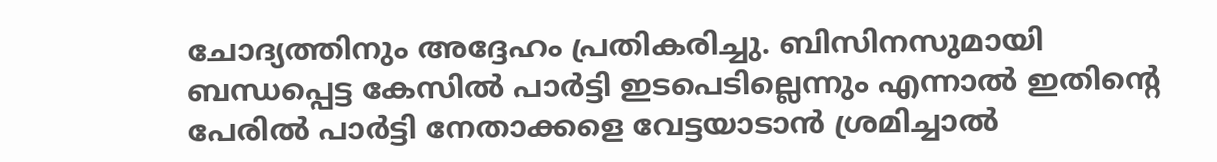ചോദ്യത്തിനും അദ്ദേഹം പ്രതികരിച്ചു. ബിസിനസുമായി ബന്ധപ്പെട്ട കേസിൽ പാർട്ടി ഇടപെടില്ലെന്നും എന്നാൽ ഇതിന്റെ പേരിൽ പാർട്ടി നേതാക്കളെ വേട്ടയാടാൻ ശ്രമിച്ചാൽ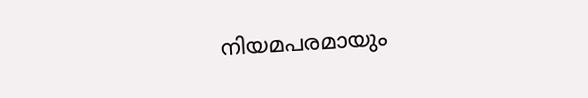നിയമപരമായും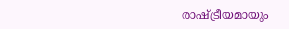രാഷ്ട്രീയമായും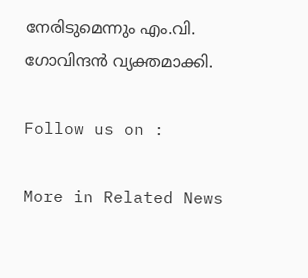നേരിടുമെന്നും എം.വി. ഗോവിന്ദൻ വ്യക്തമാക്കി.

Follow us on :

More in Related News